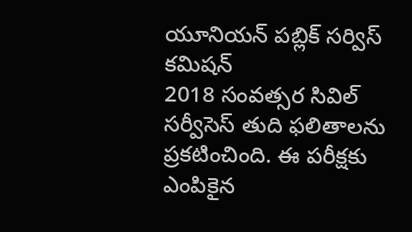యూనియన్ పబ్లిక్ సర్విస్ కమిషన్
2018 సంవత్సర సివిల్ సర్వీసెస్ తుది ఫలితాలను ప్రకటించింది. ఈ పరీక్షకు ఎంపికైన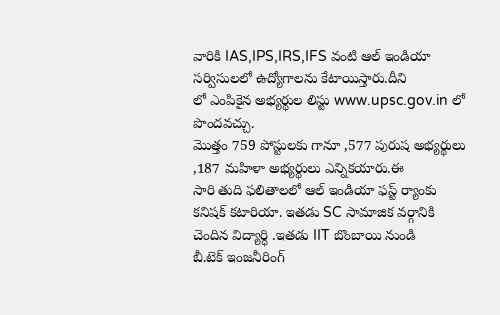వారికి IAS,IPS,IRS,IFS వంటి ఆల్ ఇండియా సర్విసులలో ఉద్యోగాలను కేటాయిస్తారు.దీని
లో ఎంపికైన అభ్యర్థుల లిస్టు www.upsc.gov.in లో పొందవచ్చు.
మొత్తం 759 పోస్టులకు గానూ ,577 పురుష అభ్యర్థులు ,187 మహిళా అభ్యర్థులు ఎన్నికయారు.ఈ
సారి తుది ఫలితాలలో ఆల్ ఇండియా ఫస్ట్ ర్యాంకు కనిషక్ కటారియా. ఇతడు SC సామాజిక వర్గానికి చెందిన విద్యార్ధి .ఇతడు IIT బొంబాయి నుండి
బీ.టెక్ ఇంజనీరింగ్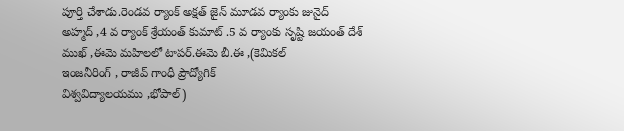పూర్తి చేశాడు.రెండవ ర్యాంక్ అక్షత్ జైన్ మూడవ ర్యాంకు జునైద్
అహ్మద్ ,4 వ ర్యాంక్ శ్రేయంత్ కుమాట్ .5 వ ర్యాంకు సృష్టి జయంత్ దేశ్ ముఖ్ ,ఈమె మహిలలో టాపర్.ఈమె బీ.ఈ ,(కెమికల్
ఇంజనీరింగ్ , రాజీవ్ గాంధీ ప్రౌద్యోగిక్
విశ్వవిద్యాలయము ,భోపాల్)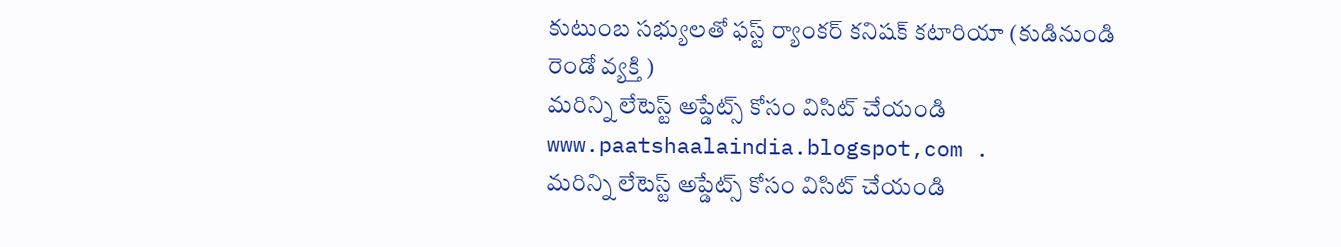కుటుంబ సభ్యులతో ఫస్ట్ ర్యాంకర్ కనిషక్ కటారియా (కుడినుండి రెండో వ్యక్తి )
మరిన్ని లేటెస్ట్ అప్డేట్స్ కోసం విసిట్ చేయండి www.paatshaalaindia.blogspot,com .
మరిన్ని లేటెస్ట్ అప్డేట్స్ కోసం విసిట్ చేయండి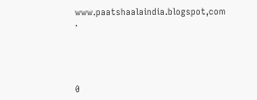www.paatshaalaindia.blogspot,com .





0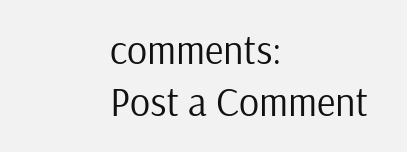comments:
Post a Comment